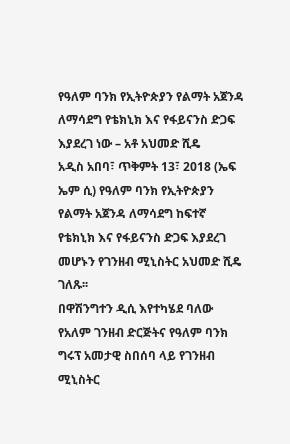የዓለም ባንክ የኢትዮጵያን የልማት አጀንዳ ለማሳደግ የቴክኒክ እና የፋይናንስ ድጋፍ እያደረገ ነው – አቶ አህመድ ሺዴ
አዲስ አበባ፣ ጥቅምት 13፣ 2018 (ኤፍ ኤም ሲ) የዓለም ባንክ የኢትዮጵያን የልማት አጀንዳ ለማሳደግ ከፍተኛ የቴክኒክ እና የፋይናንስ ድጋፍ እያደረገ መሆኑን የገንዘብ ሚኒስትር አህመድ ሺዴ ገለጹ፡፡
በዋሽንግተን ዲሲ እየተካሄደ ባለው የአለም ገንዘብ ድርጅትና የዓለም ባንክ ግሩፕ አመታዊ ስበሰባ ላይ የገንዘብ ሚኒስትር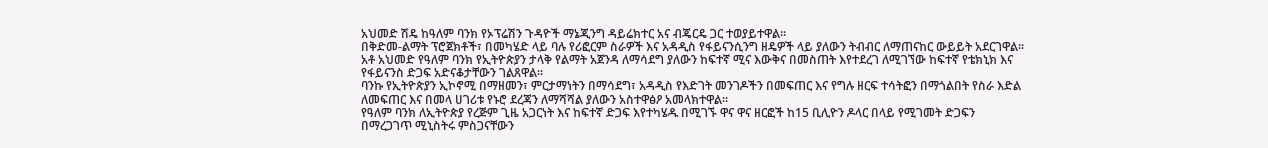አህመድ ሽዴ ከዓለም ባንክ የኦፕሬሽን ጉዳዮች ማኔጂንግ ዳይሬክተር አና ብጄርዴ ጋር ተወያይተዋል፡፡
በቅድመ-ልማት ፕሮጀክቶች፣ በመካሄድ ላይ ባሉ የሪፎርም ስራዎች እና አዳዲስ የፋይናንሲንግ ዘዴዎች ላይ ያለውን ትብብር ለማጠናከር ውይይት አደርገዋል።
አቶ አህመድ የዓለም ባንክ የኢትዮጵያን ታላቅ የልማት አጀንዳ ለማሳደግ ያለውን ከፍተኛ ሚና እውቅና በመስጠት እየተደረገ ለሚገኘው ከፍተኛ የቴክኒክ እና የፋይናንስ ድጋፍ አድናቆታቸውን ገልጸዋል።
ባንኩ የኢትዮጵያን ኢኮኖሚ በማዘመን፣ ምርታማነትን በማሳደግ፣ አዳዲስ የእድገት መንገዶችን በመፍጠር እና የግሉ ዘርፍ ተሳትፎን በማጎልበት የስራ እድል ለመፍጠር እና በመላ ሀገሪቱ የኑሮ ደረጃን ለማሻሻል ያለውን አስተዋፅዖ አመላክተዋል።
የዓለም ባንክ ለኢትዮጵያ የረጅም ጊዜ አጋርነት እና ከፍተኛ ድጋፍ እየተካሄዱ በሚገኙ ዋና ዋና ዘርፎች ከ15 ቢሊዮን ዶላር በላይ የሚገመት ድጋፍን በማረጋገጥ ሚኒስትሩ ምስጋናቸውን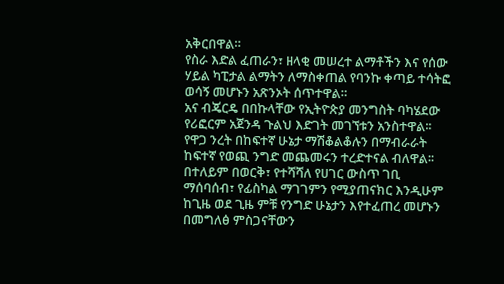አቅርበዋል።
የስራ እድል ፈጠራን፣ ዘላቂ መሠረተ ልማቶችን እና የሰው ሃይል ካፒታል ልማትን ለማስቀጠል የባንኩ ቀጣይ ተሳትፎ ወሳኝ መሆኑን አጽንኦት ሰጥተዋል።
አና ብጄርዴ በበኩላቸው የኢትዮጵያ መንግስት ባካሄደው የሪፎርም አጀንዳ ጉልህ እድገት መገኘቱን አንስተዋል፡፡
የዋጋ ንረት በከፍተኛ ሁኔታ ማሽቆልቆሉን በማብራራት ከፍተኛ የወጪ ንግድ መጨመሩን ተረድተናል ብለዋል፡፡
በተለይም በወርቅ፣ የተሻሻለ የሀገር ውስጥ ገቢ ማሰባሰብ፣ የፊስካል ማገገምን የሚያጠናክር እንዲሁም ከጊዜ ወደ ጊዜ ምቹ የንግድ ሁኔታን እየተፈጠረ መሆኑን በመግለፅ ምስጋናቸውን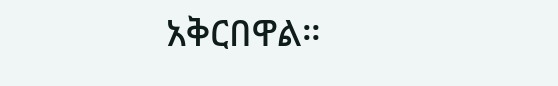አቅርበዋል።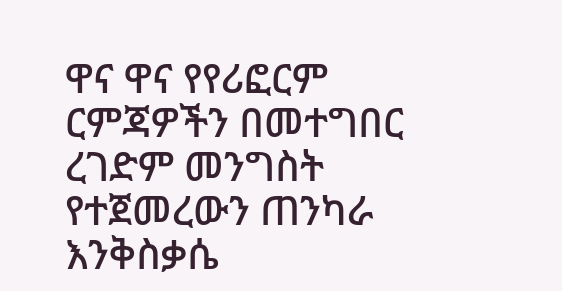ዋና ዋና የየሪፎርም ርምጃዎችን በመተግበር ረገድም መንግስት የተጀመረውን ጠንካራ እንቅስቃሴ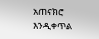አጠናክሮ እንዲቀጥል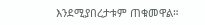እንደሚያበረታቱም ጠቁመዋል።